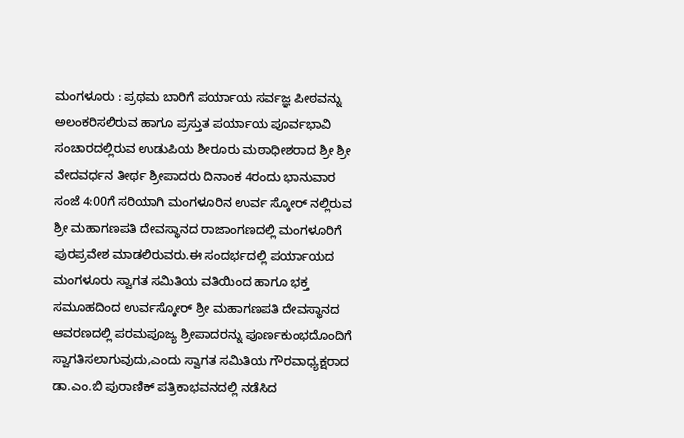ಮಂಗಳೂರು : ಪ್ರಥಮ ಬಾರಿಗೆ ಪರ್ಯಾಯ ಸರ್ವಜ್ಞ ಪೀಠವನ್ನು ಅಲಂಕರಿಸಲಿರುವ ಹಾಗೂ ಪ್ರಸ್ತುತ ಪರ್ಯಾಯ ಪೂರ್ವಭಾವಿ ಸಂಚಾರದಲ್ಲಿರುವ ಉಡುಪಿಯ ಶೀರೂರು ಮಠಾಧೀಶರಾದ ಶ್ರೀ ಶ್ರೀ ವೇದವರ್ಧನ ತೀರ್ಥ ಶ್ರೀಪಾದರು ದಿನಾಂಕ 4ರಂದು ಭಾನುವಾರ ಸಂಜೆ 4:00ಗೆ ಸರಿಯಾಗಿ ಮಂಗಳೂರಿನ ಉರ್ವ ಸ್ಕೋರ್ ನಲ್ಲಿರುವ ಶ್ರೀ ಮಹಾಗಣಪತಿ ದೇವಸ್ಥಾನದ ರಾಜಾಂಗಣದಲ್ಲಿ ಮಂಗಳೂರಿಗೆ ಪುರಪ್ರವೇಶ ಮಾಡಲಿರುವರು.ಈ ಸಂದರ್ಭದಲ್ಲಿ ಪರ್ಯಾಯದ ಮಂಗಳೂರು ಸ್ವಾಗತ ಸಮಿತಿಯ ವತಿಯಿಂದ ಹಾಗೂ ಭಕ್ತ ಸಮೂಹದಿಂದ ಉರ್ವಸ್ಕೋರ್ ಶ್ರೀ ಮಹಾಗಣಪತಿ ದೇವಸ್ಥಾನದ ಆವರಣದಲ್ಲಿ ಪರಮಪೂಜ್ಯ ಶ್ರೀಪಾದರನ್ನು ಪೂರ್ಣಕುಂಭದೊಂದಿಗೆ ಸ್ವಾಗತಿಸಲಾಗುವುದು,ಎಂದು ಸ್ವಾಗತ ಸಮಿತಿಯ ಗೌರವಾಧ್ಯಕ್ಷರಾದ ಡಾ.ಎಂ.ಬಿ ಪುರಾಣಿಕ್ ಪತ್ರಿಕಾಭವನದಲ್ಲಿ ನಡೆಸಿದ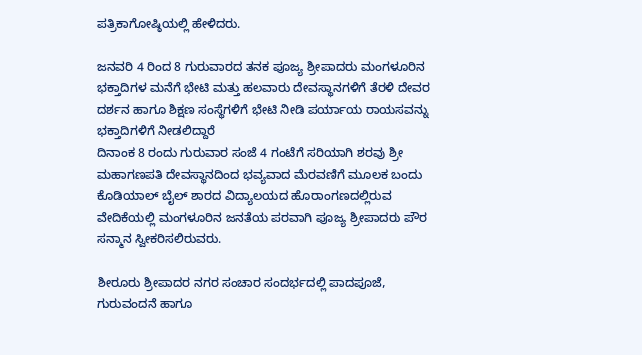ಪತ್ರಿಕಾಗೋಷ್ಠಿಯಲ್ಲಿ ಹೇಳಿದರು.

ಜನವರಿ 4 ರಿಂದ 8 ಗುರುವಾರದ ತನಕ ಪೂಜ್ಯ ಶ್ರೀಪಾದರು ಮಂಗಳೂರಿನ ಭಕ್ತಾದಿಗಳ ಮನೆಗೆ ಭೇಟಿ ಮತ್ತು ಹಲವಾರು ದೇವಸ್ಥಾನಗಳಿಗೆ ತೆರಳಿ ದೇವರ ದರ್ಶನ ಹಾಗೂ ಶಿಕ್ಷಣ ಸಂಸ್ಥೆಗಳಿಗೆ ಭೇಟಿ ನೀಡಿ ಪರ್ಯಾಯ ರಾಯಸವನ್ನು ಭಕ್ತಾದಿಗಳಿಗೆ ನೀಡಲಿದ್ದಾರೆ
ದಿನಾಂಕ 8 ರಂದು ಗುರುವಾರ ಸಂಜೆ 4 ಗಂಟೆಗೆ ಸರಿಯಾಗಿ ಶರವು ಶ್ರೀ ಮಹಾಗಣಪತಿ ದೇವಸ್ಥಾನದಿಂದ ಭವ್ಯವಾದ ಮೆರವಣಿಗೆ ಮೂಲಕ ಬಂದು ಕೊಡಿಯಾಲ್ ಬೈಲ್ ಶಾರದ ವಿದ್ಯಾಲಯದ ಹೊರಾಂಗಣದಲ್ಲಿರುವ ವೇದಿಕೆಯಲ್ಲಿ ಮಂಗಳೂರಿನ ಜನತೆಯ ಪರವಾಗಿ ಪೂಜ್ಯ ಶ್ರೀಪಾದರು ಪೌರ ಸನ್ಮಾನ ಸ್ವೀಕರಿಸಲಿರುವರು.

ಶೀರೂರು ಶ್ರೀಪಾದರ ನಗರ ಸಂಚಾರ ಸಂದರ್ಭದಲ್ಲಿ ಪಾದಪೂಜೆ, ಗುರುವಂದನೆ ಹಾಗೂ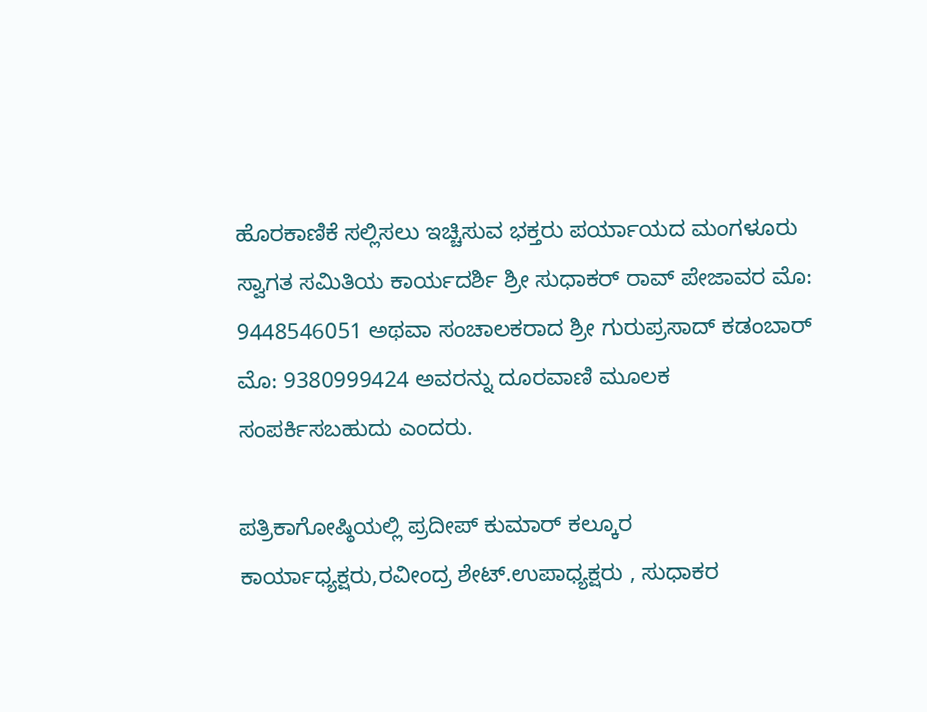ಹೊರಕಾಣಿಕೆ ಸಲ್ಲಿಸಲು ಇಚ್ಚಿಸುವ ಭಕ್ತರು ಪರ್ಯಾಯದ ಮಂಗಳೂರು ಸ್ವಾಗತ ಸಮಿತಿಯ ಕಾರ್ಯದರ್ಶಿ ಶ್ರೀ ಸುಧಾಕರ್ ರಾವ್ ಪೇಜಾವರ ಮೊ: 9448546051 ಅಥವಾ ಸಂಚಾಲಕರಾದ ಶ್ರೀ ಗುರುಪ್ರಸಾದ್ ಕಡಂಬಾರ್ ಮೊ: 9380999424 ಅವರನ್ನು ದೂರವಾಣಿ ಮೂಲಕ ಸಂಪರ್ಕಿಸಬಹುದು ಎಂದರು.

ಪತ್ರಿಕಾಗೋಷ್ಠಿಯಲ್ಲಿ ಪ್ರದೀಪ್ ಕುಮಾರ್ ಕಲ್ಕೂರ ಕಾರ್ಯಾಧ್ಯಕ್ಷರು,ರವೀಂದ್ರ ಶೇಟ್.ಉಪಾಧ್ಯಕ್ಷರು , ಸುಧಾಕರ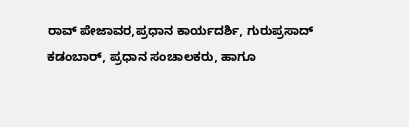ರಾವ್ ಪೇಜಾವರ,ಪ್ರಧಾನ ಕಾರ್ಯದರ್ಶಿ, ಗುರುಪ್ರಸಾದ್ ಕಡಂಬಾರ್, ಪ್ರಧಾನ ಸಂಚಾಲಕರು, ಹಾಗೂ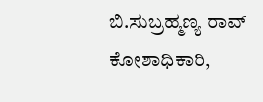ಬಿ.ಸುಬ್ರಹ್ಮಣ್ಯ ರಾವ್ ಕೋಶಾಧಿಕಾರಿ,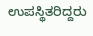ಉಪಸ್ಥಿತರಿದ್ದರು